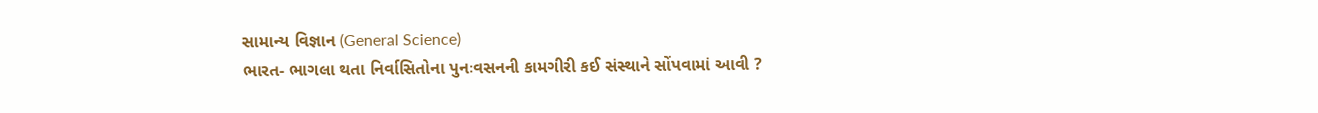સામાન્ય વિજ્ઞાન (General Science)
ભારત- ભાગલા થતા નિર્વાસિતોના પુનઃવસનની કામગીરી કઈ સંસ્થાને સોંપવામાં આવી ?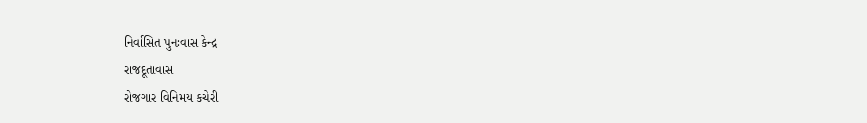નિર્વાસિત પુનઃવાસ કેન્દ્ર
રાજદૂતાવાસ
રોજગાર વિનિમય કચેરી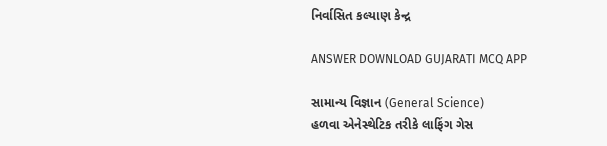નિર્વાસિત કલ્યાણ કેન્દ્ર

ANSWER DOWNLOAD GUJARATI MCQ APP

સામાન્ય વિજ્ઞાન (General Science)
હળવા એનેસ્થેટિક તરીકે લાફિંગ ગેસ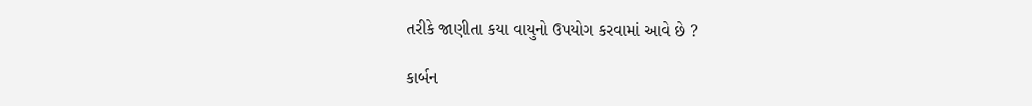તરીકે જાણીતા કયા વાયુનો ઉપયોગ કરવામાં આવે છે ?

કાર્બન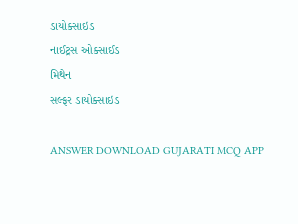ડાયોક્સાઇડ
નાઈટ્રસ ઓક્સાઈડ
મિથેન
સલ્ફર ડાયોક્સાઇડ

ANSWER DOWNLOAD GUJARATI MCQ APP